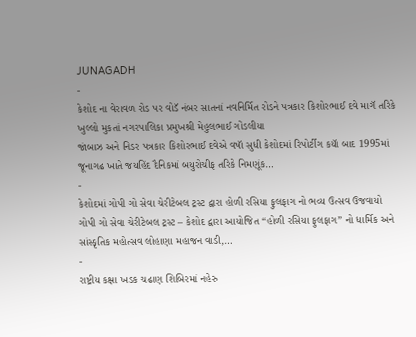JUNAGADH
-
કેશોદ ના વેરાવળ રોડ પર વોડૅ નંબર સાતનાં નવનિર્મિત રોડને પત્રકાર કિશોરભાઈ દવે માગૅ તરિકે ખુલ્લો મુકતાં નગરપાલિકા પ્રમુખશ્રી મેહુલભાઈ ગોંડલીયા
જાંબાઝ અને નિડર પત્રકાર કિશોરભાઈ દવેએ વષાૅ સુધી કેશોદમાં રિપોર્ટીગ કયાૅ બાદ 1995માં જૂનાગઢ ખાતે જયહિંદ દૈનિકમાં બયુરોચીફ તરિકે નિમણૂંક…
-
કેશોદમાં ગોપી ગો સેવા ચેરીટેબલ ટ્રસ્ટ દ્વારા હોળી રસિયા ફુલફાગ નો ભવ્ય ઉત્સવ ઉજવાયો
ગોપી ગો સેવા ચેરીટેબલ ટ્રસ્ટ – કેશોદ દ્વારા આયોજિત “હોળી રસિયા ફુલફાગ” નો ધાર્મિક અને સાંસ્કૃતિક મહોત્સવ લોહાણા મહાજન વાડી,…
-
રાષ્ટ્રીય કક્ષા ખડક ચઢાણ શિબિરમાં નહેરુ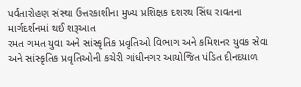પર્વતારોહણ સંસ્થા ઉત્તરકાશીના મુખ્ય પ્રશિક્ષક દશરથ સિંઘ રાવતના માર્ગદર્શનમાં થઈ શરૂઆત
રમત ગમત યુવા અને સાંસ્કૃતિક પ્રવૃતિઓ વિભાગ અને કમિશનર યુવક સેવા અને સાંસ્કૃતિક પ્રવૃતિઓની કચેરી ગાંધીનગર આયોજિત પંડિત દીનદયાળ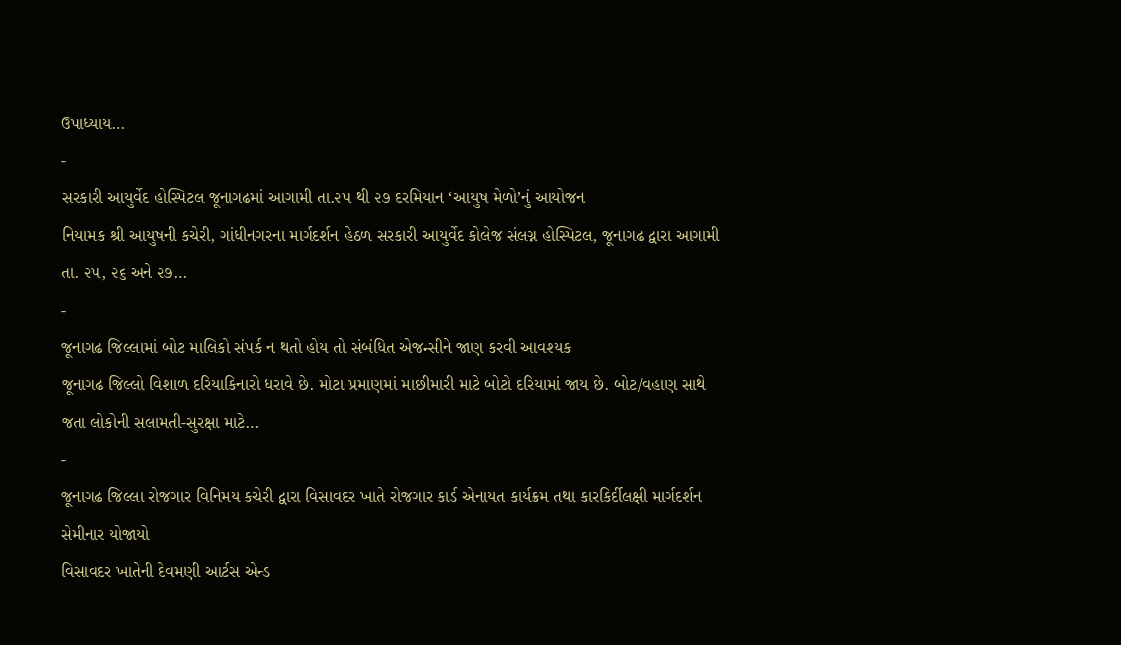ઉપાધ્યાય…
-
સરકારી આયુર્વેદ હોસ્પિટલ જૂનાગઢમાં આગામી તા.૨૫ થી ૨૭ દરમિયાન ‘આયુષ મેળો’નું આયોજન
નિયામક શ્રી આયુષની કચેરી, ગાંધીનગરના માર્ગદર્શન હેઠળ સરકારી આયુર્વેદ કોલેજ સંલગ્ન હોસ્પિટલ, જૂનાગઢ દ્વારા આગામી તા. ૨૫, ૨૬ અને ૨૭…
-
જૂનાગઢ જિલ્લામાં બોટ માલિકો સંપર્ક ન થતો હોય તો સંબંધિત એજન્સીને જાણ કરવી આવશ્યક
જૂનાગઢ જિલ્લો વિશાળ દરિયાકિનારો ધરાવે છે. મોટા પ્રમાણમાં માછીમારી માટે બોટો દરિયામાં જાય છે. બોટ/વહાણ સાથે જતા લોકોની સલામતી-સુરક્ષા માટે…
-
જૂનાગઢ જિલ્લા રોજગાર વિનિમય કચેરી દ્વારા વિસાવદર ખાતે રોજગાર કાર્ડ એનાયત કાર્યક્રમ તથા કારકિર્દીલક્ષી માર્ગદર્શન સેમીનાર યોજાયો
વિસાવદર ખાતેની દેવમણી આર્ટસ એન્ડ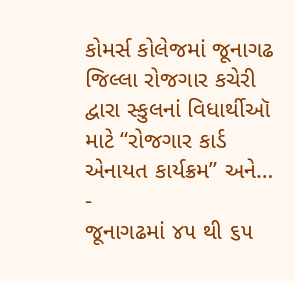કોમર્સ કોલેજમાં જૂનાગઢ જિલ્લા રોજગાર કચેરી દ્વારા સ્કુલનાં વિધાર્થીઑ માટે “રોજગાર કાર્ડ એનાયત કાર્યક્રમ” અને…
-
જૂનાગઢમાં ૪૫ થી ૬૫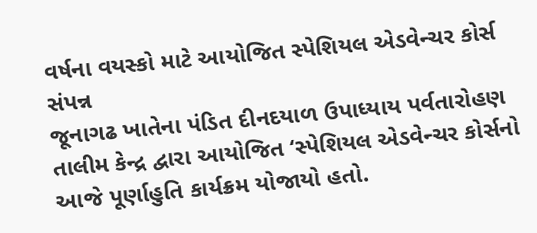વર્ષના વયસ્કો માટે આયોજિત સ્પેશિયલ એડવેન્ચર કોર્સ સંપન્ન
જૂનાગઢ ખાતેના પંડિત દીનદયાળ ઉપાધ્યાય પર્વતારોહણ તાલીમ કેન્દ્ર દ્વારા આયોજિત ‘સ્પેશિયલ એડવેન્ચર કોર્સનો આજે પૂર્ણાહુતિ કાર્યક્રમ યોજાયો હતો.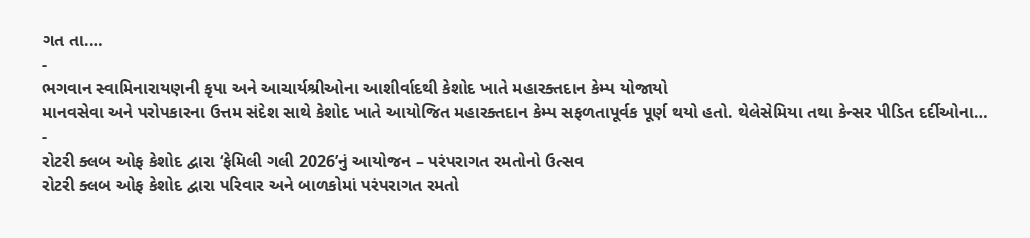ગત તા.…
-
ભગવાન સ્વામિનારાયણની કૃપા અને આચાર્યશ્રીઓના આશીર્વાદથી કેશોદ ખાતે મહારક્તદાન કેમ્પ યોજાયો
માનવસેવા અને પરોપકારના ઉત્તમ સંદેશ સાથે કેશોદ ખાતે આયોજિત મહારક્તદાન કેમ્પ સફળતાપૂર્વક પૂર્ણ થયો હતો. થેલેસેમિયા તથા કેન્સર પીડિત દર્દીઓના…
-
રોટરી ક્લબ ઓફ કેશોદ દ્વારા ‘ફેમિલી ગલી 2026’નું આયોજન – પરંપરાગત રમતોનો ઉત્સવ
રોટરી ક્લબ ઓફ કેશોદ દ્વારા પરિવાર અને બાળકોમાં પરંપરાગત રમતો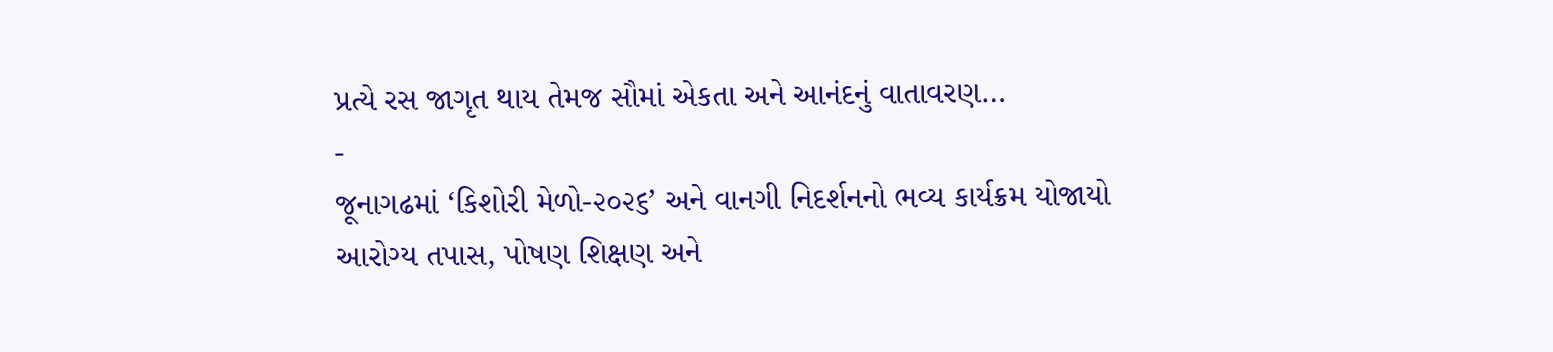પ્રત્યે રસ જાગૃત થાય તેમજ સૌમાં એકતા અને આનંદનું વાતાવરણ…
-
જૂનાગઢમાં ‘કિશોરી મેળો-૨૦૨૬’ અને વાનગી નિદર્શનનો ભવ્ય કાર્યક્રમ યોજાયો
આરોગ્ય તપાસ, પોષણ શિક્ષણ અને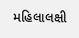મહિલાલક્ષી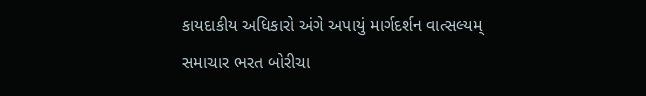કાયદાકીય અધિકારો અંગે અપાયું માર્ગદર્શન વાત્સલ્યમ્ સમાચાર ભરત બોરીચા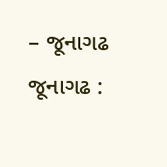– જૂનાગઢ જૂનાગઢ :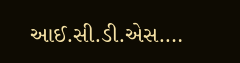આઈ.સી.ડી.એસ.…